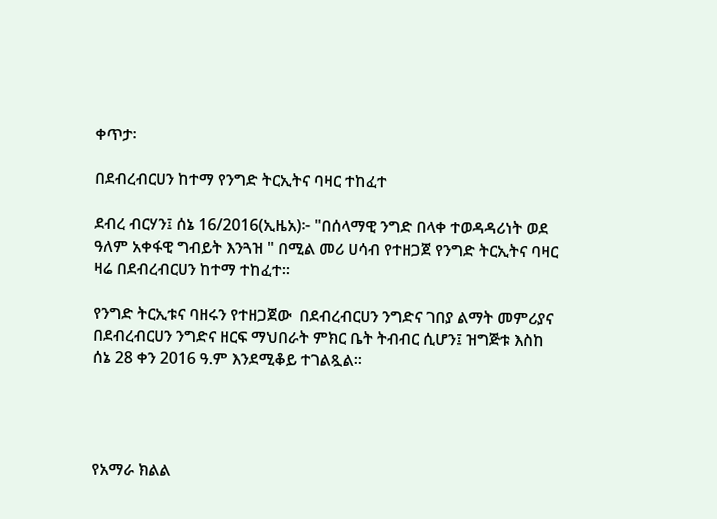ቀጥታ፡

በደብረብርሀን ከተማ የንግድ ትርኢትና ባዛር ተከፈተ

ደብረ ብርሃን፤ ሰኔ 16/2016(ኢዜአ)፦ "በሰላማዊ ንግድ በላቀ ተወዳዳሪነት ወደ ዓለም አቀፋዊ ግብይት እንጓዝ " በሚል መሪ ሀሳብ የተዘጋጀ የንግድ ትርኢትና ባዛር  ዛሬ በደብረብርሀን ከተማ ተከፈተ።

የንግድ ትርኢቱና ባዘሩን የተዘጋጀው  በደብረብርሀን ንግድና ገበያ ልማት መምሪያና በደብረብርሀን ንግድና ዘርፍ ማህበራት ምክር ቤት ትብብር ሲሆን፤ ዝግጅቱ እስከ  ሰኔ 28 ቀን 2016 ዓ.ም እንደሚቆይ ተገልጿል።




የአማራ ክልል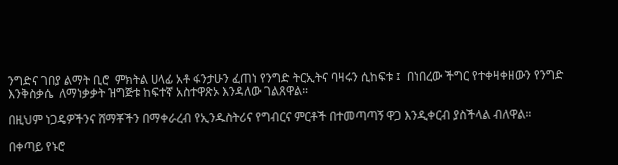ንግድና ገበያ ልማት ቢሮ  ምክትል ሀላፊ አቶ ፋንታሁን ፈጠነ የንግድ ትርኢትና ባዛሩን ሲከፍቱ ፤  በነበረው ችግር የተቀዛቀዘውን የንግድ እንቅስቃሴ  ለማነቃቃት ዝግጅቱ ከፍተኛ አስተዋጽኦ እንዳለው ገልጸዋል።

በዚህም ነጋዴዎችንና ሸማቾችን በማቀራረብ የኢንዱስትሪና የግብርና ምርቶች በተመጣጣኝ ዋጋ እንዲቀርብ ያስችላል ብለዋል።

በቀጣይ የኑሮ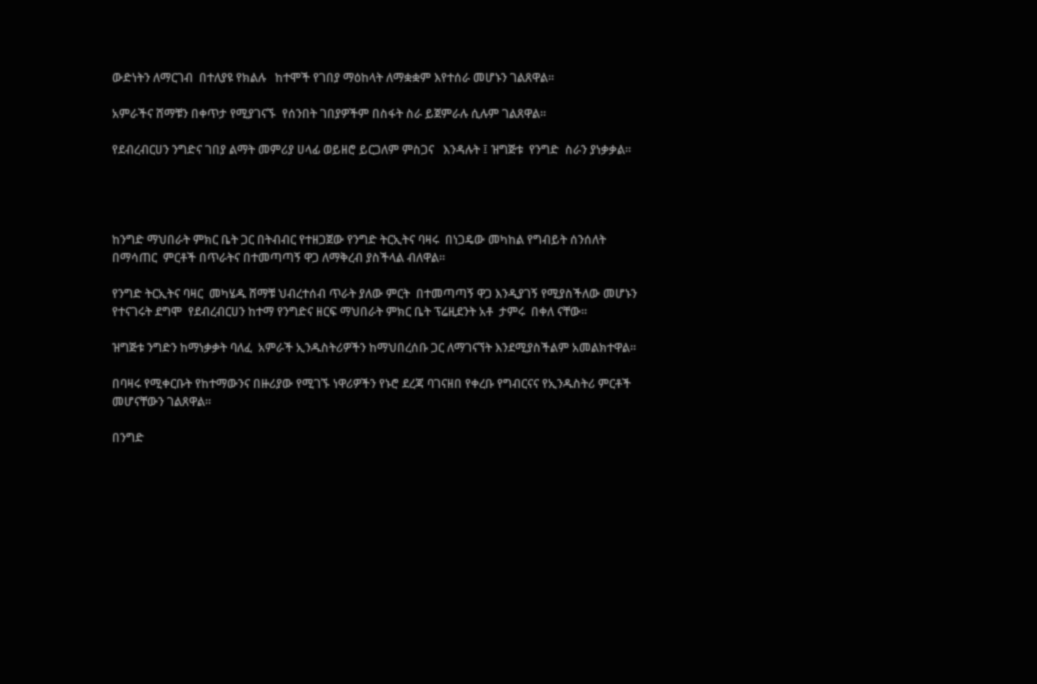ውድነትን ለማርገብ  በተለያዩ የክልሉ   ከተሞች የገበያ ማዕከላት ለማቋቋም እየተሰራ መሆኑን ገልጸዋል።

አምራችና ሸማቹን በቀጥታ የሚያገናኙ  የሰንበት ገበያዎችም በስፋት ስራ ይጀምራሉ ሲሉም ገልጸዋል።

የደብረብርሀን ንግድና ገበያ ልማት መምሪያ ሀላፊ ወይዘሮ ይርጋለም ምስጋና   እንዳሉት ፤ ዝግጅቱ  የንግድ  ስራን ያነቃቃል።




ከንግድ ማህበራት ምክር ቤት ጋር በትብብር የተዘጋጀው የንግድ ትርኢትና ባዛሩ  በነጋዴው መካከል የግብይት ሰንሰለት በማሳጠር  ምርቶች በጥራትና በተመጣጣኝ ዋጋ ለማቅረብ ያስችላል ብለዋል።

የንግድ ትርኢትና ባዛር  መካሄዱ ሸማቹ ህብረተሰብ ጥራት ያለው ምርት  በተመጣጣኝ ዋጋ እንዲያገኝ የሚያስችለው መሆኑን የተናገሩት ደግሞ  የደብረብርሀን ከተማ የንግድና ዘርፍ ማህበራት ምክር ቤት ፕሬዚደንት አቶ  ታምሩ  በቀለ ናቸው።

ዝግጅቱ ንግድን ከማነቃቃት ባለፈ  አምራች ኢንዱስትሪዎችን ከማህበረሰቡ ጋር ለማገናኘት እንደሚያስችልም አመልክተዋል።

በባዛሩ የሚቀርቡት የከተማውንና በዙሪያው የሚገኙ ነዋሪዎችን የኑሮ ደረጃ ባገናዘበ የቀረቡ የግብርናና የኢንዱስትሪ ምርቶች መሆናቸውን ገልጸዋል።

በንግድ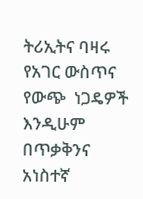ትሪኢትና ባዛሩ የአገር ውስጥና የውጭ  ነጋዴዎች  እንዲሁም በጥቃቅንና አነስተኛ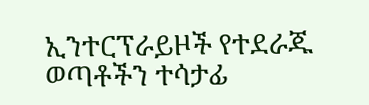ኢንተርፕራይዞች የተደራጁ ወጣቶችን ተሳታፊ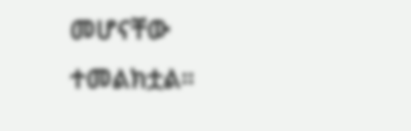መሆናቸው ተመልክቷል።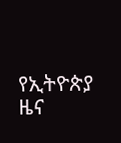የኢትዮጵያ ዜና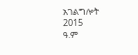አገልግሎት
2015
ዓ.ም